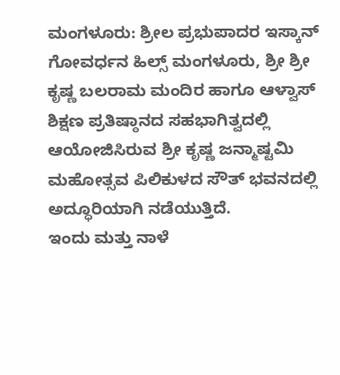ಮಂಗಳೂರು: ಶ್ರೀಲ ಪ್ರಭುಪಾದರ ಇಸ್ಕಾನ್ ಗೋವರ್ಧನ ಹಿಲ್ಸ್ ಮಂಗಳೂರು, ಶ್ರೀ ಶ್ರೀ ಕೃಷ್ಣ ಬಲರಾಮ ಮಂದಿರ ಹಾಗೂ ಆಳ್ವಾಸ್ ಶಿಕ್ಷಣ ಪ್ರತಿಷ್ಠಾನದ ಸಹಭಾಗಿತ್ವದಲ್ಲಿ ಆಯೋಜಿಸಿರುವ ಶ್ರೀ ಕೃಷ್ಣ ಜನ್ಮಾಷ್ಟಮಿ ಮಹೋತ್ಸವ ಪಿಲಿಕುಳದ ಸೌತ್ ಭವನದಲ್ಲಿ ಅದ್ಧೂರಿಯಾಗಿ ನಡೆಯುತ್ತಿದೆ.
ಇಂದು ಮತ್ತು ನಾಳೆ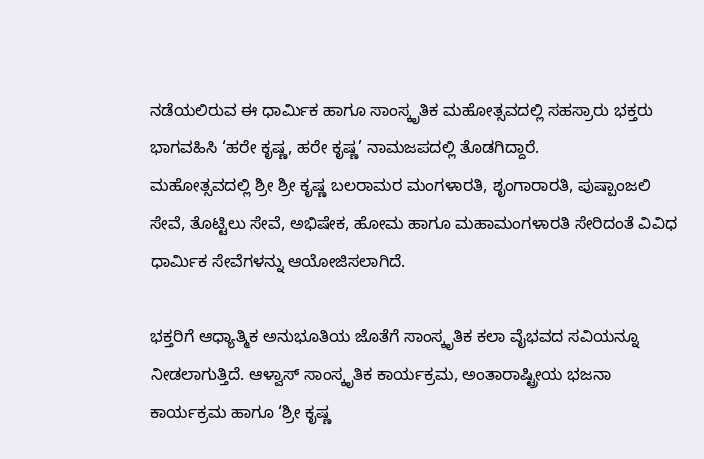ನಡೆಯಲಿರುವ ಈ ಧಾರ್ಮಿಕ ಹಾಗೂ ಸಾಂಸ್ಕೃತಿಕ ಮಹೋತ್ಸವದಲ್ಲಿ ಸಹಸ್ರಾರು ಭಕ್ತರು ಭಾಗವಹಿಸಿ ‘ಹರೇ ಕೃಷ್ಣ, ಹರೇ ಕೃಷ್ಣ’ ನಾಮಜಪದಲ್ಲಿ ತೊಡಗಿದ್ದಾರೆ.
ಮಹೋತ್ಸವದಲ್ಲಿ ಶ್ರೀ ಶ್ರೀ ಕೃಷ್ಣ ಬಲರಾಮರ ಮಂಗಳಾರತಿ, ಶೃಂಗಾರಾರತಿ, ಪುಷ್ಪಾಂಜಲಿ ಸೇವೆ, ತೊಟ್ಟಿಲು ಸೇವೆ, ಅಭಿಷೇಕ, ಹೋಮ ಹಾಗೂ ಮಹಾಮಂಗಳಾರತಿ ಸೇರಿದಂತೆ ವಿವಿಧ ಧಾರ್ಮಿಕ ಸೇವೆಗಳನ್ನು ಆಯೋಜಿಸಲಾಗಿದೆ.

ಭಕ್ತರಿಗೆ ಆಧ್ಯಾತ್ಮಿಕ ಅನುಭೂತಿಯ ಜೊತೆಗೆ ಸಾಂಸ್ಕೃತಿಕ ಕಲಾ ವೈಭವದ ಸವಿಯನ್ನೂ ನೀಡಲಾಗುತ್ತಿದೆ. ಆಳ್ವಾಸ್ ಸಾಂಸ್ಕೃತಿಕ ಕಾರ್ಯಕ್ರಮ, ಅಂತಾರಾಷ್ಟ್ರೀಯ ಭಜನಾ ಕಾರ್ಯಕ್ರಮ ಹಾಗೂ ‘ಶ್ರೀ ಕೃಷ್ಣ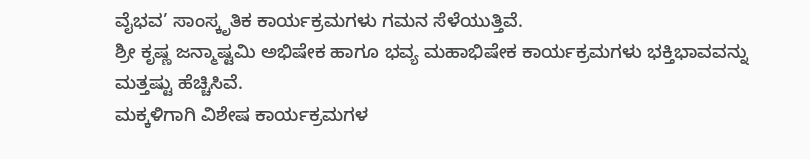ವೈಭವ’ ಸಾಂಸ್ಕೃತಿಕ ಕಾರ್ಯಕ್ರಮಗಳು ಗಮನ ಸೆಳೆಯುತ್ತಿವೆ.
ಶ್ರೀ ಕೃಷ್ಣ ಜನ್ಮಾಷ್ಟಮಿ ಅಭಿಷೇಕ ಹಾಗೂ ಭವ್ಯ ಮಹಾಭಿಷೇಕ ಕಾರ್ಯಕ್ರಮಗಳು ಭಕ್ತಿಭಾವವನ್ನು ಮತ್ತಷ್ಟು ಹೆಚ್ಚಿಸಿವೆ.
ಮಕ್ಕಳಿಗಾಗಿ ವಿಶೇಷ ಕಾರ್ಯಕ್ರಮಗಳ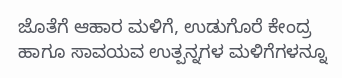ಜೊತೆಗೆ ಆಹಾರ ಮಳಿಗೆ, ಉಡುಗೊರೆ ಕೇಂದ್ರ ಹಾಗೂ ಸಾವಯವ ಉತ್ಪನ್ನಗಳ ಮಳಿಗೆಗಳನ್ನೂ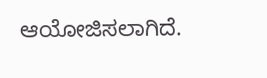ಆಯೋಜಿಸಲಾಗಿದೆ.